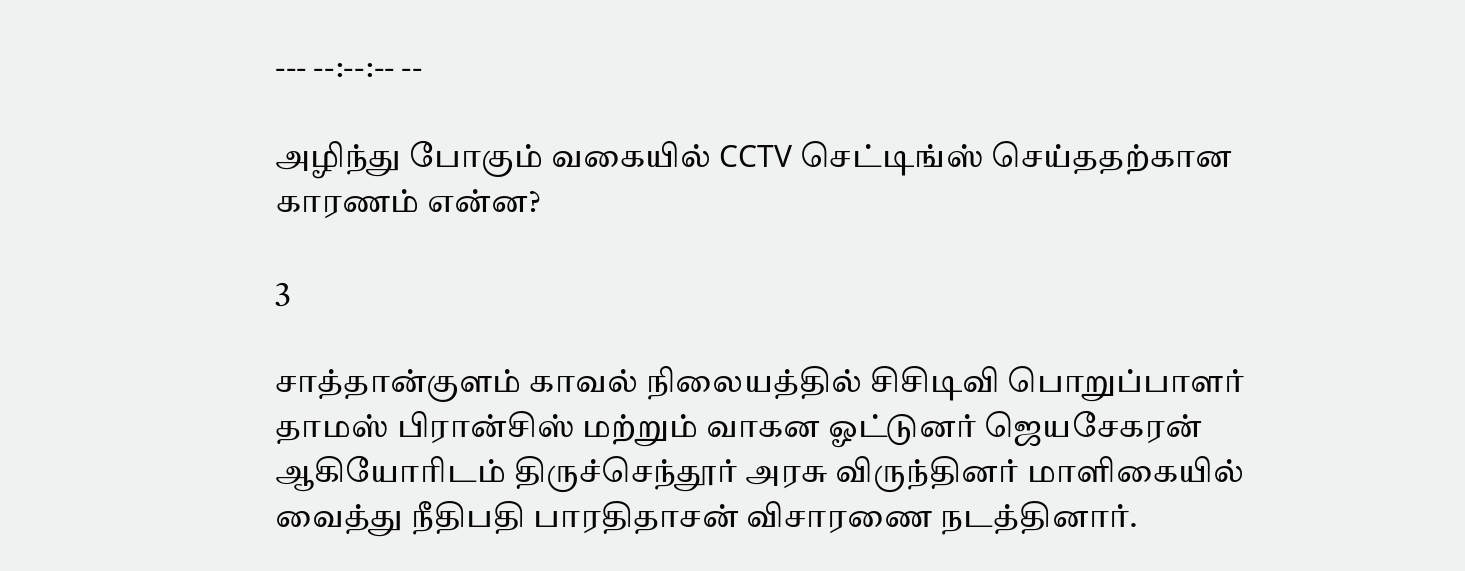--- --:--:-- --

அழிந்து போகும் வகையில் CCTV செட்டிங்ஸ் செய்ததற்கான காரணம் என்ன?

3

சாத்தான்குளம் காவல் நிலையத்தில் சிசிடிவி பொறுப்பாளர் தாமஸ் பிரான்சிஸ் மற்றும் வாகன ஓட்டுனர் ஜெயசேகரன் ஆகியோரிடம் திருச்செந்தூர் அரசு விருந்தினர் மாளிகையில் வைத்து நீதிபதி பாரதிதாசன் விசாரணை நடத்தினார்.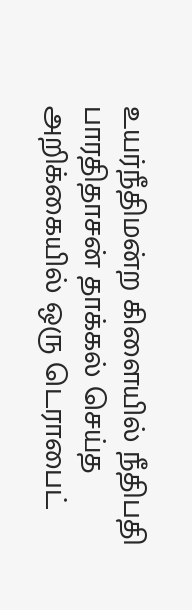உயர்நீதிமன்ற கிளையில் நீதிபதி பாரதிதாசன் தாக்கல் செய்த அறிக்கையில் ஒரு டெராபைட்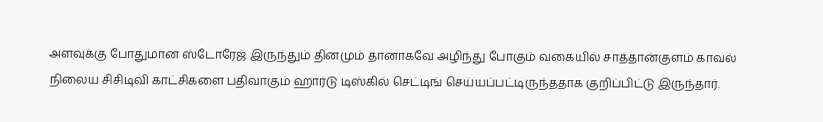அளவுக்கு போதுமான ஸ்டோரேஜ் இருந்தும் தினமும் தானாகவே அழிந்து போகும் வகையில் சாத்தான்குளம் காவல் நிலைய சிசிடிவி காட்சிகளை பதிவாகும் ஹார்டு டிஸ்கில் செட்டிங் செய்யப்பட்டிருந்ததாக குறிப்பிட்டு இருந்தார்.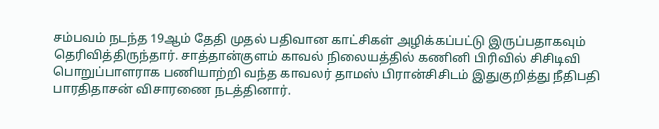சம்பவம் நடந்த 19ஆம் தேதி முதல் பதிவான காட்சிகள் அழிக்கப்பட்டு இருப்பதாகவும் தெரிவித்திருந்தார். சாத்தான்குளம் காவல் நிலையத்தில் கணினி பிரிவில் சிசிடிவி பொறுப்பாளராக பணியாற்றி வந்த காவலர் தாமஸ் பிரான்சிசிடம் இதுகுறித்து நீதிபதி பாரதிதாசன் விசாரணை நடத்தினார்.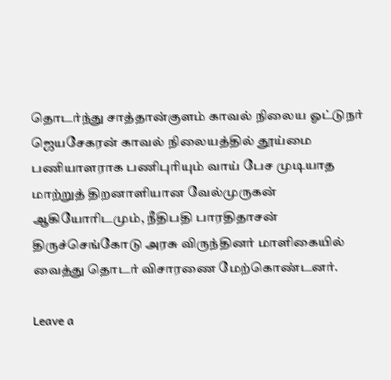தொடர்ந்து சாத்தான்குளம் காவல் நிலைய ஓட்டுநர் ஜெயசேகரன் காவல் நிலையத்தில் தூய்மை பணியாளராக பணிபுரியும் வாய் பேச முடியாத மாற்றுத் திறனாளியான வேல்முருகன் ஆகியோரிடமும், நீதிபதி பாரதிதாசன் திருச்செங்கோடு அரசு விருந்தினர் மாளிகையில் வைத்து தொடர் விசாரணை மேற்கொண்டனர்.

Leave a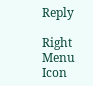Reply

Right Menu Icon